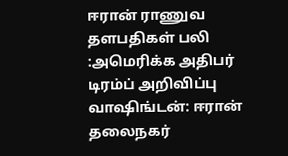ஈரான் ராணுவ தளபதிகள் பலி :அமெரிக்க அதிபர் டிரம்ப் அறிவிப்பு
வாஷிங்டன்: ஈரான் தலைநகர்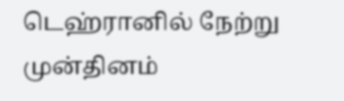டெஹ்ரானில் நேற்று முன்தினம்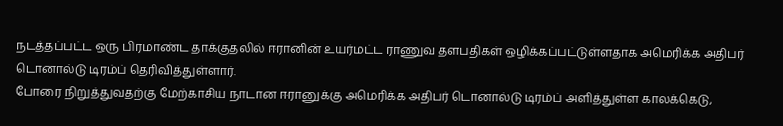நடத்தப்பட்ட ஒரு பிரமாண்ட தாக்குதலில் ஈரானின் உயர்மட்ட ராணுவ தளபதிகள் ஒழிக்கப்பட்டுள்ளதாக அமெரிக்க அதிபர் டொனால்டு டிரம்ப் தெரிவித்துள்ளார்.
போரை நிறுத்துவதற்கு மேற்காசிய நாடான ஈரானுக்கு அமெரிக்க அதிபர் டொனால்டு டிரம்ப் அளித்துள்ள காலக்கெடு,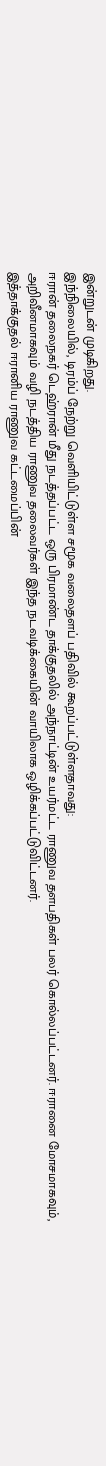இன்றுடன் முடிகிறது.
இந்நிலையில், டிரம்ப் நேற்று வெளியிட்டுள்ள சமூக வலைதளப் பதிவில் கூறப்பட்டுள்ளதாவது:
ஈரான் தலைநகர் டெஹ்ரான் மீது நடத்தப்பட்ட ஒரு பிரமாண்ட தாக்குதலில் அந்நாட்டின் உயர்மட்ட ராணுவ தளபதிகள் பலர் கொல்லப்பட்டனர். ஈரானை மோசமாகவும், அறிவீனமாகவும் வழி நடத்திய ராணுவ தலைவர்கள் இந்த நடவடிக்கையின் வாயிலாக ஒழிக்கப்பட்டுவிட்டனர்.
இத்தாக்குதல் ஈரானிய ராணுவ கட்டமைப்பின்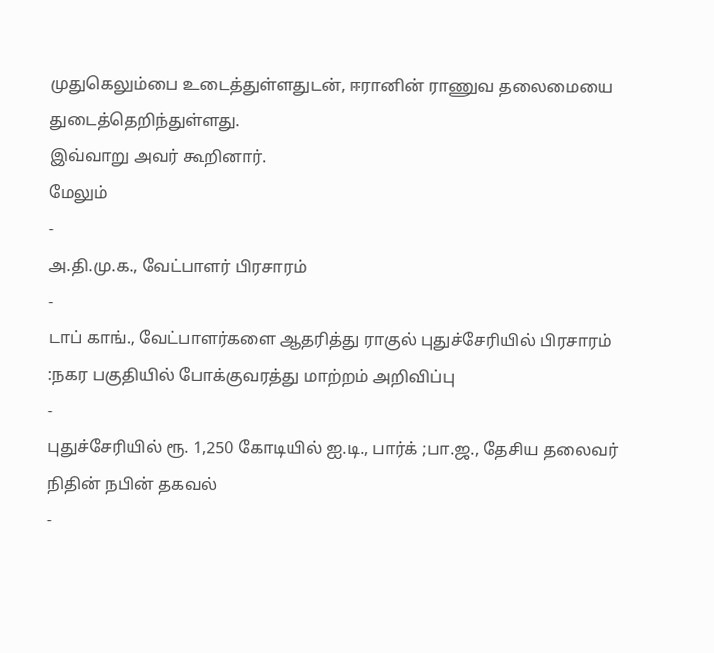முதுகெலும்பை உடைத்துள்ளதுடன், ஈரானின் ராணுவ தலைமையை துடைத்தெறிந்துள்ளது.
இவ்வாறு அவர் கூறினார்.
மேலும்
-
அ.தி.மு.க., வேட்பாளர் பிரசாரம்
-
டாப் காங்., வேட்பாளர்களை ஆதரித்து ராகுல் புதுச்சேரியில் பிரசாரம் :நகர பகுதியில் போக்குவரத்து மாற்றம் அறிவிப்பு
-
புதுச்சேரியில் ரூ. 1,250 கோடியில் ஐ.டி., பார்க் ;பா.ஜ., தேசிய தலைவர் நிதின் நபின் தகவல்
-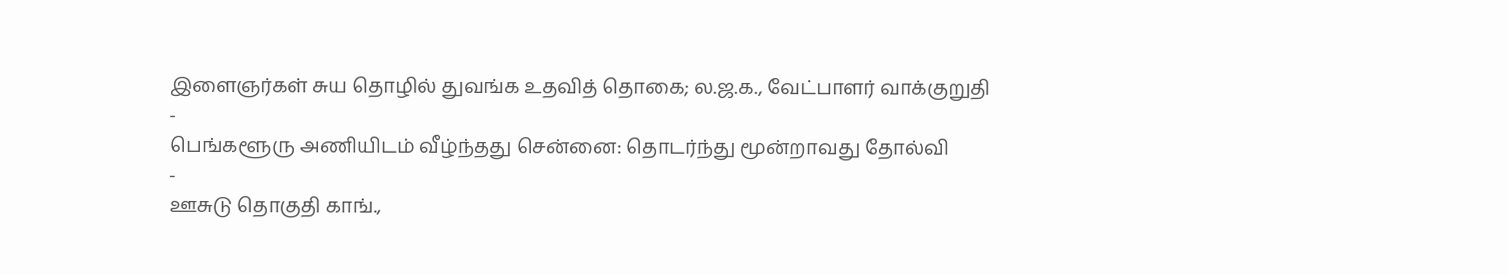இளைஞர்கள் சுய தொழில் துவங்க உதவித் தொகை; ல.ஜ.க., வேட்பாளர் வாக்குறுதி
-
பெங்களூரு அணியிடம் வீழ்ந்தது சென்னை: தொடர்ந்து மூன்றாவது தோல்வி
-
ஊசுடு தொகுதி காங்.,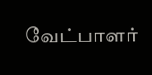வேட்பாளர்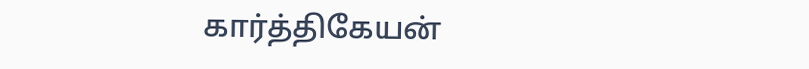கார்த்திகேயன்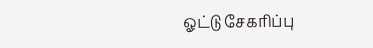ஓட்டு சேகரிப்பு